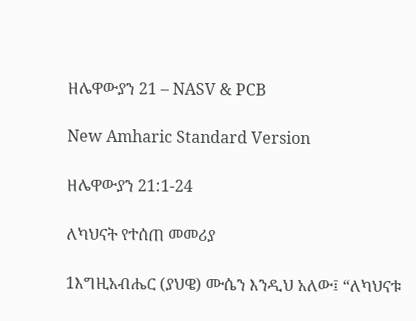ዘሌዋውያን 21 – NASV & PCB

New Amharic Standard Version

ዘሌዋውያን 21:1-24

ለካህናት የተሰጠ መመሪያ

1እግዚአብሔር (ያህዌ) ሙሴን እንዲህ አለው፤ “ለካህናቱ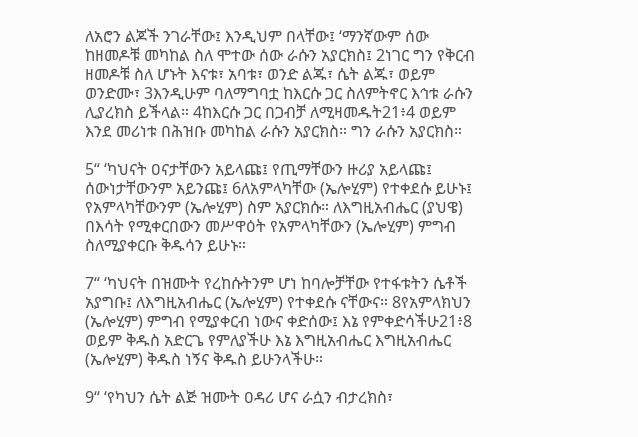ለአሮን ልጆች ንገራቸው፤ እንዲህም በላቸው፤ ‘ማንኛውም ሰው ከዘመዶቹ መካከል ስለ ሞተው ሰው ራሱን አያርክስ፤ 2ነገር ግን የቅርብ ዘመዶቹ ስለ ሆኑት እናቱ፣ አባቱ፣ ወንድ ልጁ፣ ሴት ልጁ፣ ወይም ወንድሙ፣ 3እንዲሁም ባለማግባቷ ከእርሱ ጋር ስለምትኖር እኅቱ ራሱን ሊያረክስ ይችላል። 4ከእርሱ ጋር በጋብቻ ለሚዛመዱት21፥4 ወይም እንደ መሪነቱ በሕዝቡ መካከል ራሱን አያርክስ። ግን ራሱን አያርክስ።

5“ ‘ካህናት ዐናታቸውን አይላጩ፤ የጢማቸውን ዙሪያ አይላጩ፤ ሰውነታቸውንም አይንጩ፤ 6ለአምላካቸው (ኤሎሂም) የተቀደሱ ይሁኑ፤ የአምላካቸውንም (ኤሎሂም) ስም አያርክሱ። ለእግዚአብሔር (ያህዌ) በእሳት የሚቀርበውን መሥዋዕት የአምላካቸውን (ኤሎሂም) ምግብ ስለሚያቀርቡ ቅዱሳን ይሁኑ።

7“ ‘ካህናት በዝሙት የረከሱትንም ሆነ ከባሎቻቸው የተፋቱትን ሴቶች አያግቡ፤ ለእግዚአብሔር (ኤሎሂም) የተቀደሱ ናቸውና። 8የአምላክህን (ኤሎሂም) ምግብ የሚያቀርብ ነውና ቀድሰው፤ እኔ የምቀድሳችሁ21፥8 ወይም ቅዱስ አድርጌ የምለያችሁ እኔ እግዚአብሔር እግዚአብሔር (ኤሎሂም) ቅዱስ ነኝና ቅዱስ ይሁንላችሁ።

9“ ‘የካህን ሴት ልጅ ዝሙት ዐዳሪ ሆና ራሷን ብታረክስ፣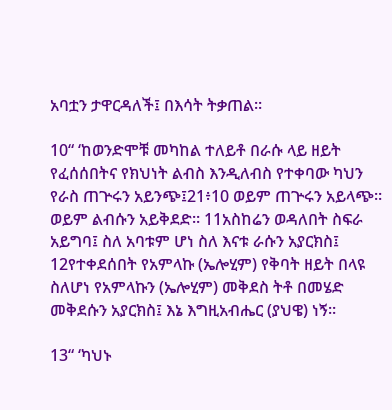አባቷን ታዋርዳለች፤ በእሳት ትቃጠል።

10“ ‘ከወንድሞቹ መካከል ተለይቶ በራሱ ላይ ዘይት የፈሰሰበትና የክህነት ልብስ እንዲለብስ የተቀባው ካህን የራስ ጠጕሩን አይንጭ፤21፥10 ወይም ጠጕሩን አይላጭ። ወይም ልብሱን አይቅደድ። 11አስከሬን ወዳለበት ስፍራ አይግባ፤ ስለ አባቱም ሆነ ስለ እናቱ ራሱን አያርክስ፤ 12የተቀደሰበት የአምላኩ (ኤሎሂም) የቅባት ዘይት በላዩ ስለሆነ የአምላኩን (ኤሎሂም) መቅደስ ትቶ በመሄድ መቅደሱን አያርክስ፤ እኔ እግዚአብሔር (ያህዌ) ነኝ።

13“ ‘ካህኑ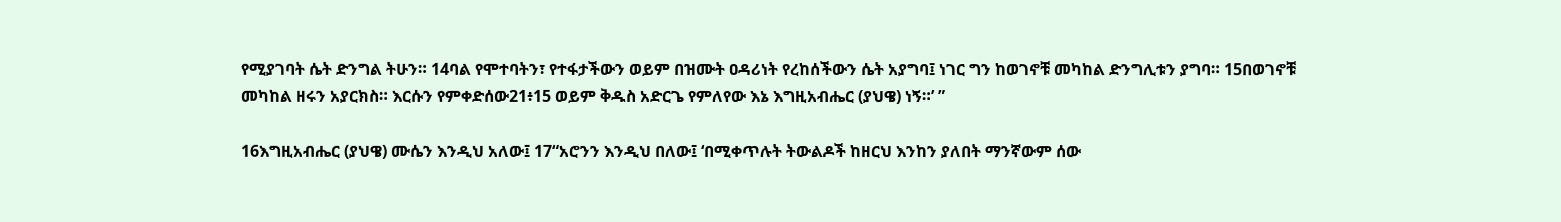የሚያገባት ሴት ድንግል ትሁን። 14ባል የሞተባትን፣ የተፋታችውን ወይም በዝሙት ዐዳሪነት የረከሰችውን ሴት አያግባ፤ ነገር ግን ከወገኖቹ መካከል ድንግሊቱን ያግባ። 15በወገኖቹ መካከል ዘሩን አያርክስ። እርሱን የምቀድሰው21፥15 ወይም ቅዱስ አድርጌ የምለየው እኔ እግዚአብሔር (ያህዌ) ነኝ።’ ”

16እግዚአብሔር (ያህዌ) ሙሴን እንዲህ አለው፤ 17“አሮንን እንዲህ በለው፤ ‘በሚቀጥሉት ትውልዶች ከዘርህ እንከን ያለበት ማንኛውም ሰው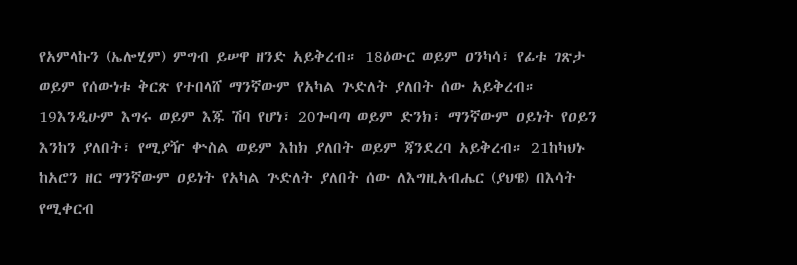የአምላኩን (ኤሎሂም) ምግብ ይሠዋ ዘንድ አይቅረብ። 18ዕውር ወይም ዐንካሳ፣ የፊቱ ገጽታ ወይም የሰውነቱ ቅርጽ የተበላሸ ማንኛውም የአካል ጕድለት ያለበት ሰው አይቅረብ። 19እንዲሁም እግሩ ወይም እጁ ሽባ የሆነ፣ 20ጐባጣ ወይም ድንክ፣ ማንኛውም ዐይነት የዐይን እንከን ያለበት፣ የሚያዥ ቍስል ወይም እከክ ያለበት ወይም ጃንደረባ አይቅረብ። 21ከካህኑ ከአሮን ዘር ማንኛውም ዐይነት የአካል ጕድለት ያለበት ሰው ለእግዚአብሔር (ያህዌ) በእሳት የሚቀርብ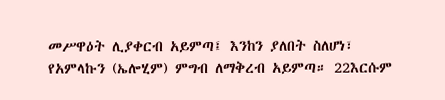መሥዋዕት ሊያቀርብ አይምጣ፤ እንከን ያለበት ስለሆነ፣ የአምላኩን (ኤሎሂም) ምግብ ለማቅረብ አይምጣ። 22እርሱም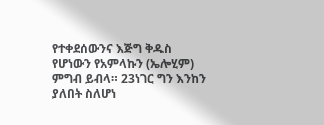የተቀደሰውንና እጅግ ቅዱስ የሆነውን የአምላኩን (ኤሎሂም) ምግብ ይብላ። 23ነገር ግን እንከን ያለበት ስለሆነ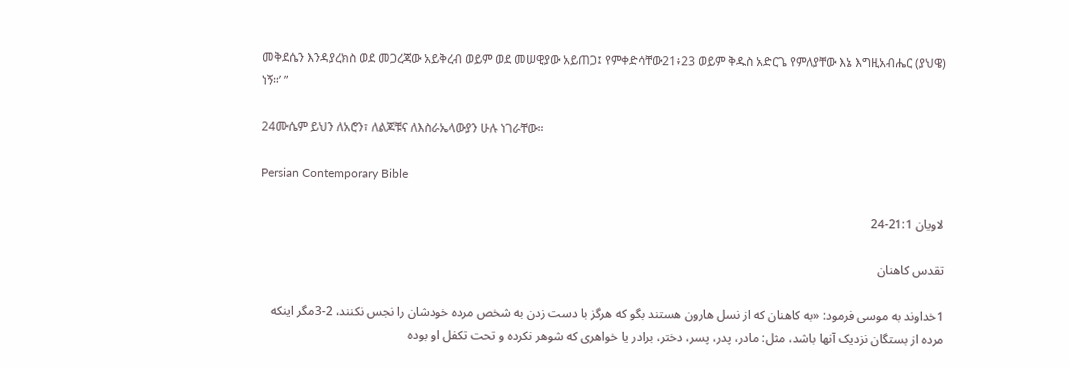መቅደሴን እንዳያረክስ ወደ መጋረጃው አይቅረብ ወይም ወደ መሠዊያው አይጠጋ፤ የምቀድሳቸው21፥23 ወይም ቅዱስ አድርጌ የምለያቸው እኔ እግዚአብሔር (ያህዌ) ነኝ።’ ”

24ሙሴም ይህን ለአሮን፣ ለልጆቹና ለእስራኤላውያን ሁሉ ነገራቸው።

Persian Contemporary Bible

لاويان 21:1-24

تقدس كاهنان

1خداوند به موسی فرمود: «به كاهنان كه از نسل هارون هستند بگو كه هرگز با دست زدن به شخص مرده خودشان را نجس نكنند، 2-3مگر اينكه مرده از بستگان نزديک آنها باشد، مثل: مادر، پدر، پسر، دختر، برادر يا خواهری كه شوهر نكرده و تحت تكفل او بوده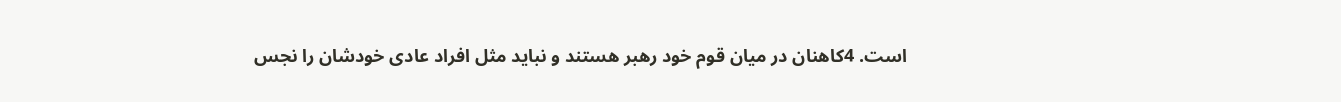است. 4كاهنان در ميان قوم خود رهبر هستند و نبايد مثل افراد عادی خودشان را نجس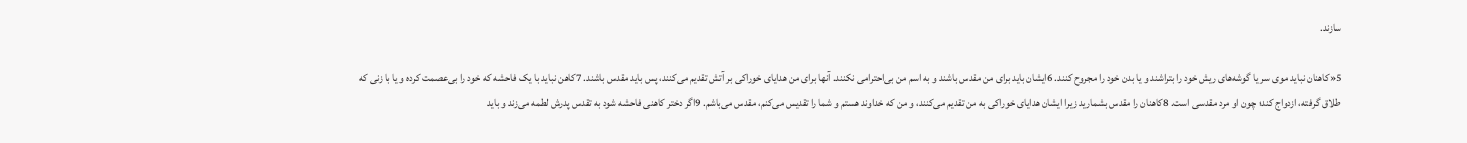سازند.

5«كاهنان نبايد موی سر يا گوشه‌های ريش خود را بتراشند و يا بدن خود را مجروح كنند. 6ايشان بايد برای من مقدس باشند و به اسم من بی‌احترامی نكنند. آنها برای من هدايای خوراكی بر آتش تقديم می‌كنند، پس بايد مقدس باشند. 7كاهن نبايد با يک فاحشه كه خود را بی‌عصمت كرده و يا با زنی كه طلاق گرفته، ازدواج كند؛ چون او مرد مقدسی است. 8كاهنان را مقدس بشماريد زيرا ايشان هدايای خوراكی به من تقديم می‌كنند، و من كه خداوند هستم و شما را تقديس می‌كنم، مقدس می‌باشم. 9اگر دختر كاهنی فاحشه شود به تقدس پدرش لطمه می‌زند و بايد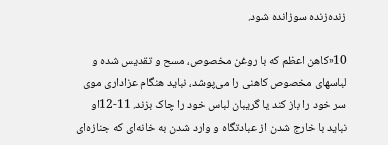زنده‌زنده سوزانده شود.

10«كاهن اعظم كه با روغن مخصوص، مسح و تقديس شده و لباسهای مخصوص كاهنی را می‌پوشد، نبايد هنگام عزاداری موی سر خود را باز كند يا گريبان لباس خود را چاک بزند. 11-12او نبايد با خارج شدن از عبادتگاه و وارد شدن به خانه‌ای كه جنازه‌ای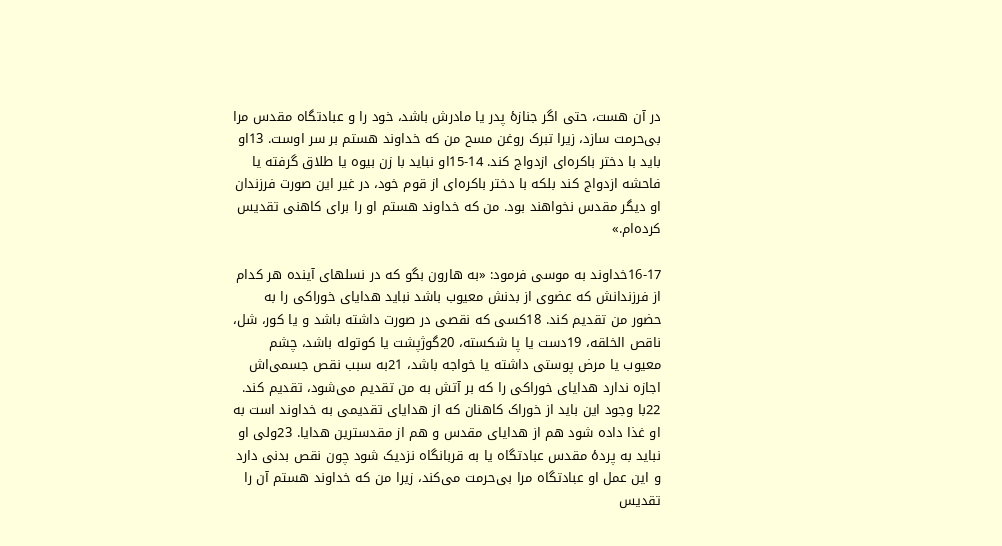در آن هست، حتی اگر جنازهٔ پدر يا مادرش باشد، خود را و عبادتگاه مقدس مرا بی‌حرمت سازد، زيرا تبرک روغن مسح من كه خداوند هستم بر سر اوست. 13او بايد با دختر باكره‌ای ازدواج كند. 14-15او نبايد با زن بيوه يا طلاق گرفته يا فاحشه ازدواج كند بلكه با دختر باكره‌ای از قوم خود، در غير اين صورت فرزندان او ديگر مقدس نخواهند بود. من كه خداوند هستم او را برای كاهنی تقديس كرده‌ام.»

16-17خداوند به موسی فرمود: «به هارون بگو كه در نسلهای آينده هر كدام از فرزندانش كه عضوی از بدنش معيوب باشد نبايد هدايای خوراكی را به حضور من تقديم كند. 18كسی كه نقصی در صورت داشته باشد و يا كور، شل، ناقص الخلقه، 19دست يا پا شكسته، 20گوژپشت يا كوتوله باشد، چشم معيوب يا مرض پوستی داشته يا خواجه باشد، 21به سبب نقص جسمی‌اش اجازه ندارد هدايای خوراكی را كه بر آتش به من تقديم می‌شود، تقديم كند. 22با وجود اين بايد از خوراک كاهنان كه از هدايای تقديمی به خداوند است به او غذا داده شود هم از هدايای مقدس و هم از مقدسترین هدايا. 23ولی او نبايد به پردهٔ مقدس عبادتگاه يا به قربانگاه نزديک شود چون نقص بدنی دارد و اين عمل او عبادتگاه مرا بی‌حرمت می‌كند، زيرا من كه خداوند هستم آن را تقديس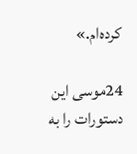كرده‌ام.»

24موسی اين دستورات را به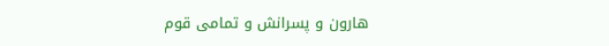هارون و پسرانش و تمامی قوم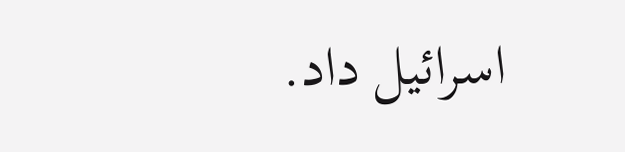اسرائيل داد.